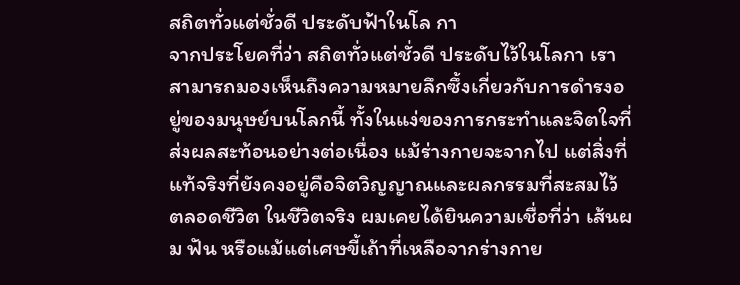สถิตทั่วแต่ชั่วดี ประดับฟ้าในโล กา
จากประโยคที่ว่า สถิตทั่วแต่ชั่วดี ประดับไว้ในโลกา เราสามารถมองเห็นถึงความหมายลึกซึ้งเกี่ยวกับการดำรงอยู่ของมนุษย์บนโลกนี้ ทั้งในแง่ของการกระทำและจิตใจที่ส่งผลสะท้อนอย่างต่อเนื่อง แม้ร่างกายจะจากไป แต่สิ่งที่แท้จริงที่ยังคงอยู่คือจิตวิญญาณและผลกรรมที่สะสมไว้ตลอดชีวิต ในชีวิตจริง ผมเคยได้ยินความเชื่อที่ว่า เส้นผม ฟัน หรือแม้แต่เศษขี้เถ้าที่เหลือจากร่างกาย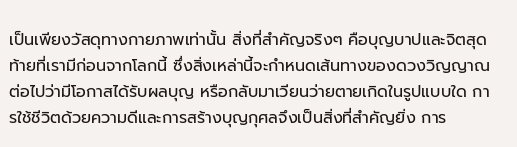เป็นเพียงวัสดุทางกายภาพเท่านั้น สิ่งที่สำคัญจริงๆ คือบุญบาปและจิตสุดท้ายที่เรามีก่อนจากโลกนี้ ซึ่งสิ่งเหล่านี้จะกำหนดเส้นทางของดวงวิญญาณต่อไปว่ามีโอกาสได้รับผลบุญ หรือกลับมาเวียนว่ายตายเกิดในรูปแบบใด การใช้ชีวิตด้วยความดีและการสร้างบุญกุศลจึงเป็นสิ่งที่สำคัญยิ่ง การ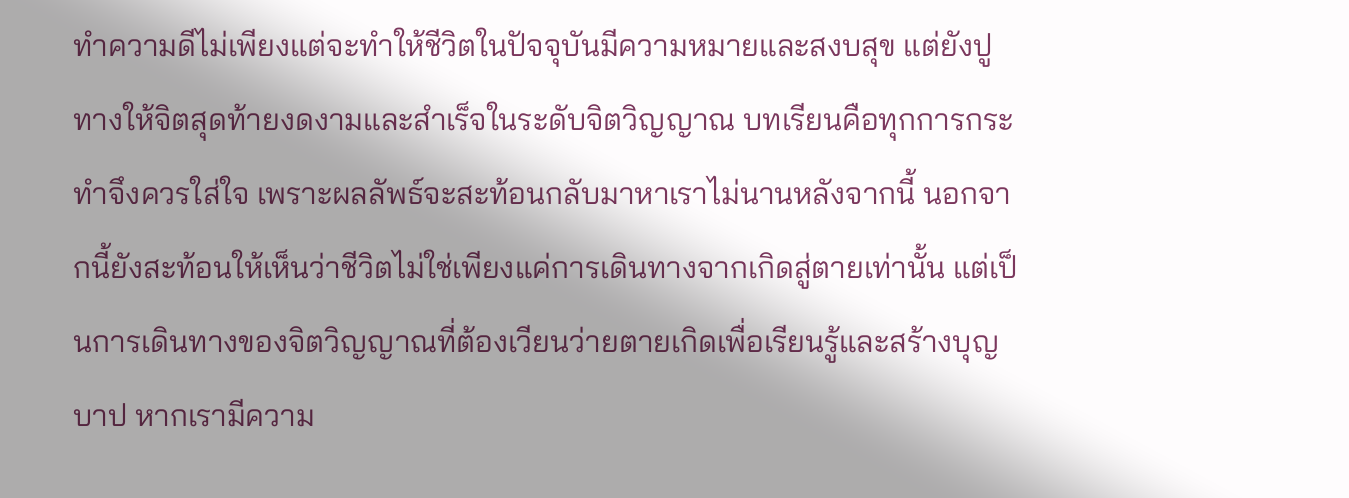ทำความดีไม่เพียงแต่จะทำให้ชีวิตในปัจจุบันมีความหมายและสงบสุข แต่ยังปูทางให้จิตสุดท้ายงดงามและสำเร็จในระดับจิตวิญญาณ บทเรียนคือทุกการกระทำจึงควรใส่ใจ เพราะผลลัพธ์จะสะท้อนกลับมาหาเราไม่นานหลังจากนี้ นอกจากนี้ยังสะท้อนให้เห็นว่าชีวิตไม่ใช่เพียงแค่การเดินทางจากเกิดสู่ตายเท่านั้น แต่เป็นการเดินทางของจิตวิญญาณที่ต้องเวียนว่ายตายเกิดเพื่อเรียนรู้และสร้างบุญบาป หากเรามีความ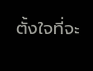ตั้งใจที่จะ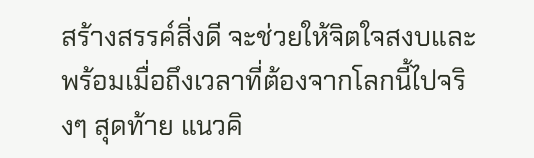สร้างสรรค์สิ่งดี จะช่วยให้จิตใจสงบและพร้อมเมื่อถึงเวลาที่ต้องจากโลกนี้ไปจริงๆ สุดท้าย แนวคิ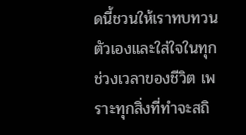ดนี้ชวนให้เราทบทวนตัวเองและใส่ใจในทุกช่วงเวลาของชีวิต เพราะทุกสิ่งที่ทำจะสถิ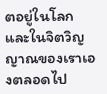ตอยู่ในโลกและในจิตวิญญาณของเราเองตลอดไป